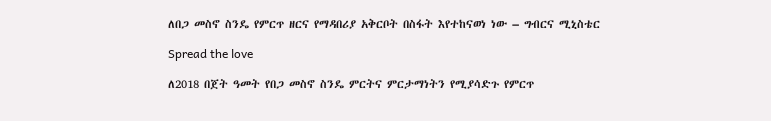ለበጋ መስኖ ስንዴ የምርጥ ዘርና የማዳበሪያ አቅርቦት በስፋት እየተከናወነ ነው – ግብርና ሚኒስቴር

Spread the love

ለ2018 በጀት ዓመት የበጋ መስኖ ስንዴ ምርትና ምርታማነትን የሚያሳድጉ የምርጥ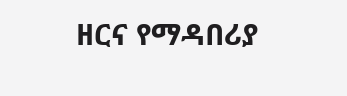ዘርና የማዳበሪያ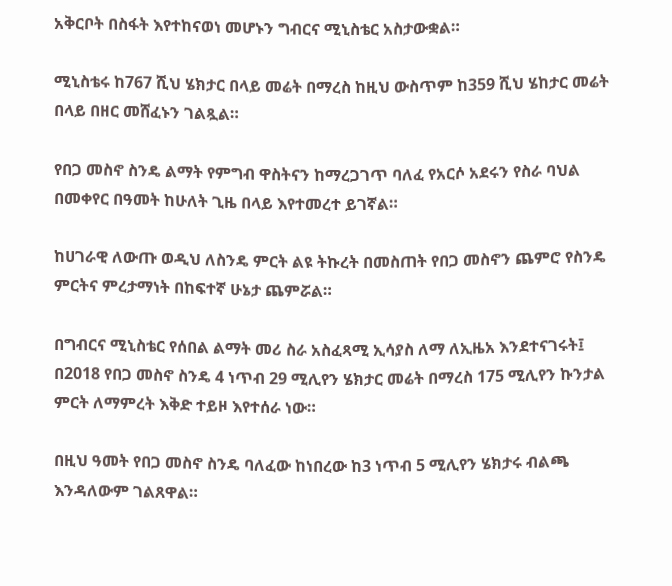አቅርቦት በስፋት እየተከናወነ መሆኑን ግብርና ሚኒስቴር አስታውቋል።

ሚኒስቴሩ ከ767 ሺህ ሄክታር በላይ መሬት በማረስ ከዚህ ውስጥም ከ359 ሺህ ሄከታር መሬት በላይ በዘር መሸፈኑን ገልጿል።

የበጋ መስኖ ስንዴ ልማት የምግብ ዋስትናን ከማረጋገጥ ባለፈ የአርሶ አደሩን የስራ ባህል በመቀየር በዓመት ከሁለት ጊዜ በላይ እየተመረተ ይገኛል።

ከሀገራዊ ለውጡ ወዲህ ለስንዴ ምርት ልዩ ትኩረት በመስጠት የበጋ መስኖን ጨምሮ የስንዴ ምርትና ምረታማነት በከፍተኛ ሁኔታ ጨምሯል።

በግብርና ሚኒስቴር የሰበል ልማት መሪ ስራ አስፈጻሚ ኢሳያስ ለማ ለኢዜአ እንደተናገሩት፤ በ2018 የበጋ መስኖ ስንዴ 4 ነጥብ 29 ሚሊየን ሄክታር መሬት በማረስ 175 ሚሊየን ኩንታል ምርት ለማምረት እቅድ ተይዞ እየተሰራ ነው።

በዚህ ዓመት የበጋ መስኖ ስንዴ ባለፈው ከነበረው ከ3 ነጥብ 5 ሚሊየን ሄክታሩ ብልጫ እንዳለውም ገልጸዋል።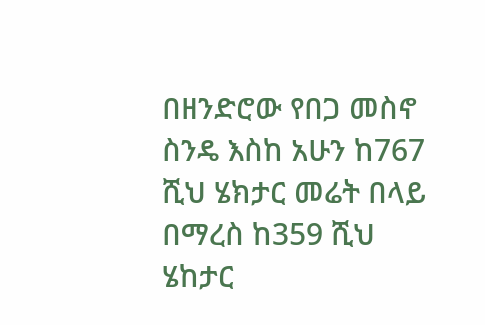በዘንድሮው የበጋ መስኖ ስንዴ እስከ አሁን ከ767 ሺህ ሄክታር መሬት በላይ በማረስ ከ359 ሺህ ሄከታር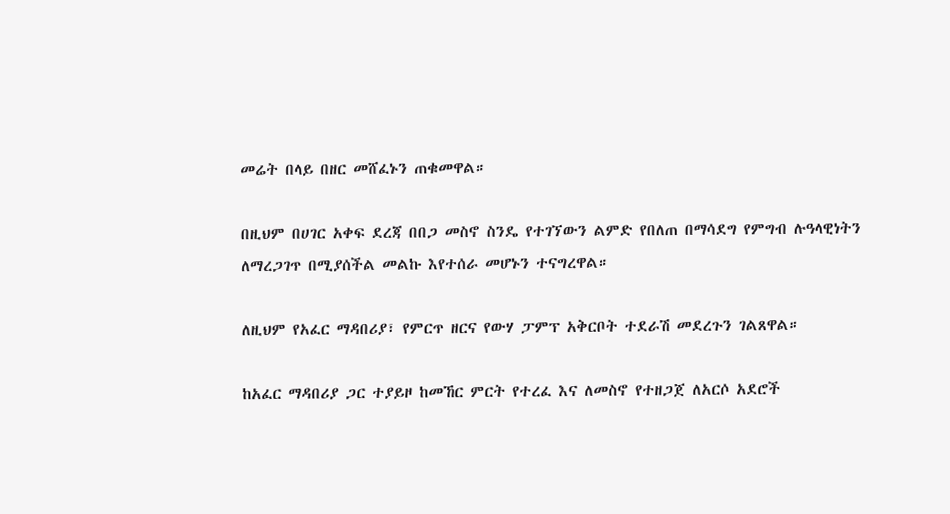መሬት በላይ በዘር መሸፈኑን ጠቁመዋል።

በዚህም በሀገር አቀፍ ደረጃ በበጋ መስኖ ስንዴ የተገኘውን ልምድ የበለጠ በማሳደግ የምግብ ሉዓላዊነትን ለማረጋገጥ በሚያሰችል መልኩ እየተሰራ መሆኑን ተናግረዋል።

ለዚህም የአፈር ማዳበሪያ፣ የምርጥ ዘርና የውሃ ፓምፕ አቅርቦት ተደራሽ መደረጉን ገልጸዋል።

ከአፈር ማዳበሪያ ጋር ተያይዞ ከመኸር ምርት የተረፈ እና ለመስኖ የተዘጋጀ ለአርሶ አደሮች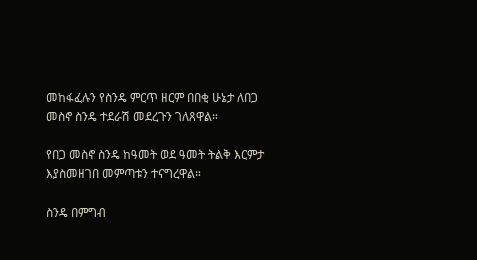መከፋፈሉን የስንዴ ምርጥ ዘርም በበቂ ሁኔታ ለበጋ መስኖ ስንዴ ተደራሽ መደረጉን ገለጸዋል።

የበጋ መስኖ ስንዴ ከዓመት ወደ ዓመት ትልቅ እርምታ እያስመዘገበ መምጣቱን ተናግረዋል።

ስንዴ በምግብ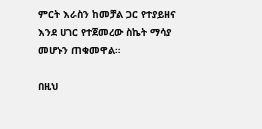ምርት እራስን ከመቻል ጋር የተያይዘና እንደ ሀገር የተጀመረው ስኬት ማሳያ መሆኑን ጠቁመዋል።

በዚህ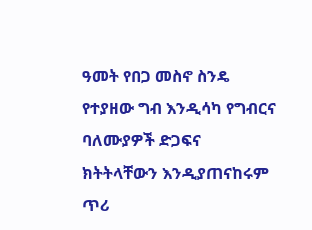ዓመት የበጋ መስኖ ስንዴ የተያዘው ግብ እንዲሳካ የግብርና ባለሙያዎች ድጋፍና ክትትላቸውን እንዲያጠናከሩም ጥሪ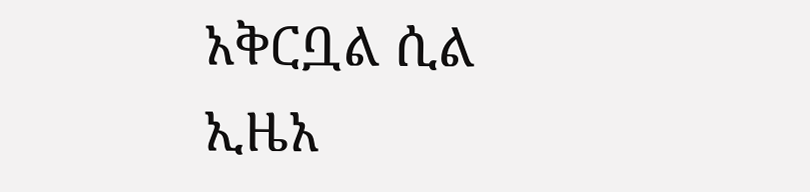አቅርቧል ሲል ኢዜአ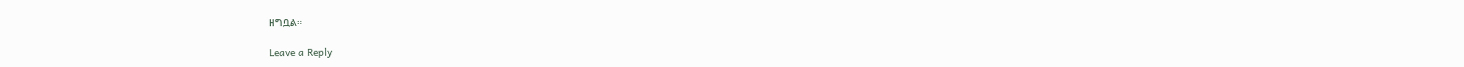ዘግቧል።

Leave a Reply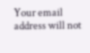Your email address will not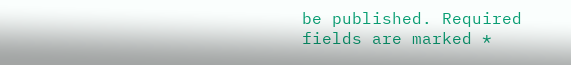be published. Required fields are marked *